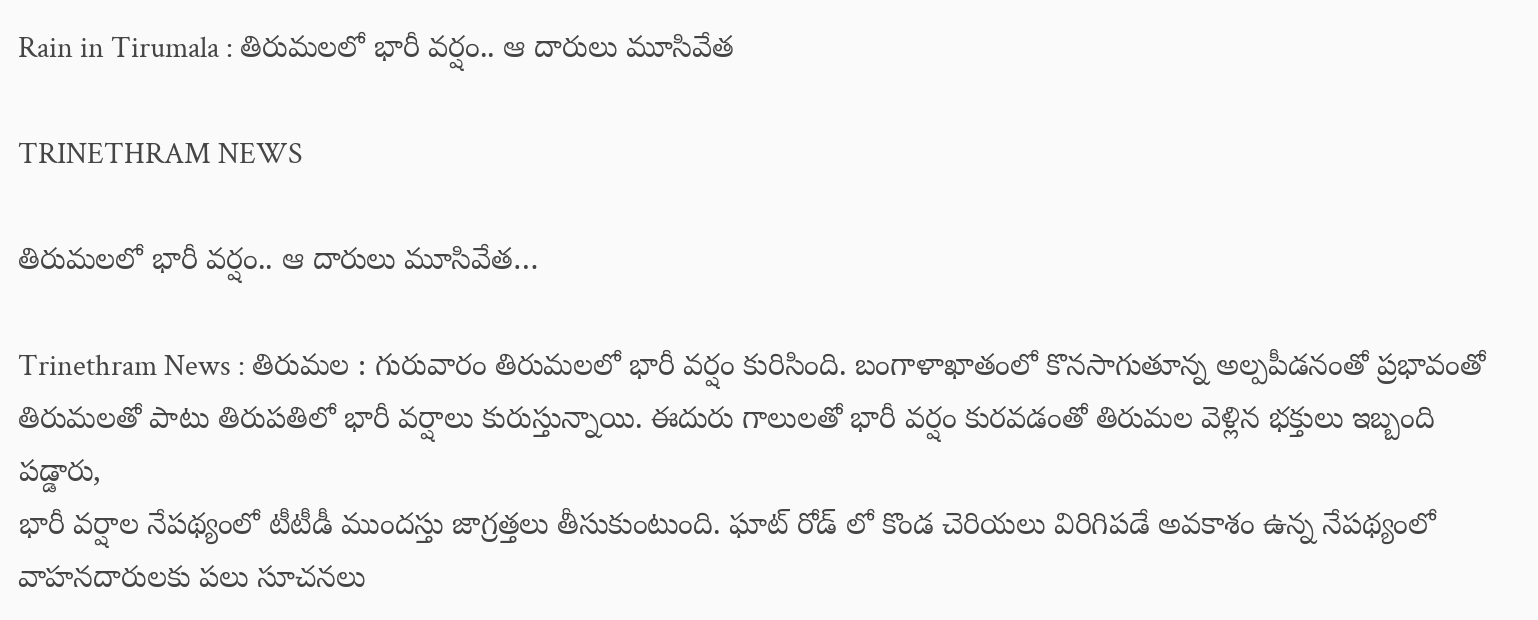Rain in Tirumala : తిరుమలలో భారీ వర్షం.. ఆ దారులు మూసివేత

TRINETHRAM NEWS

తిరుమలలో భారీ వర్షం.. ఆ దారులు మూసివేత…

Trinethram News : తిరుమల : గురువారం తిరుమలలో భారీ వర్షం కురిసింది. బంగాళాఖాతంలో కొనసాగుతూన్న అల్పపీడనంతో ప్రభావంతో తిరుమలతో పాటు తిరుపతిలో భారీ వర్షాలు కురుస్తున్నాయి. ఈదురు గాలులతో భారీ వర్షం కురవడంతో తిరుమల వెళ్లిన భక్తులు ఇబ్బంది పడ్డారు,
భారీ వర్షాల నేపథ్యంలో టీటీడీ ముందస్తు జాగ్రత్తలు తీసుకుంటుంది. ఘాట్ రోడ్ లో కొండ చెరియలు విరిగిపడే అవకాశం ఉన్న నేపథ్యంలో వాహనదారులకు పలు సూచనలు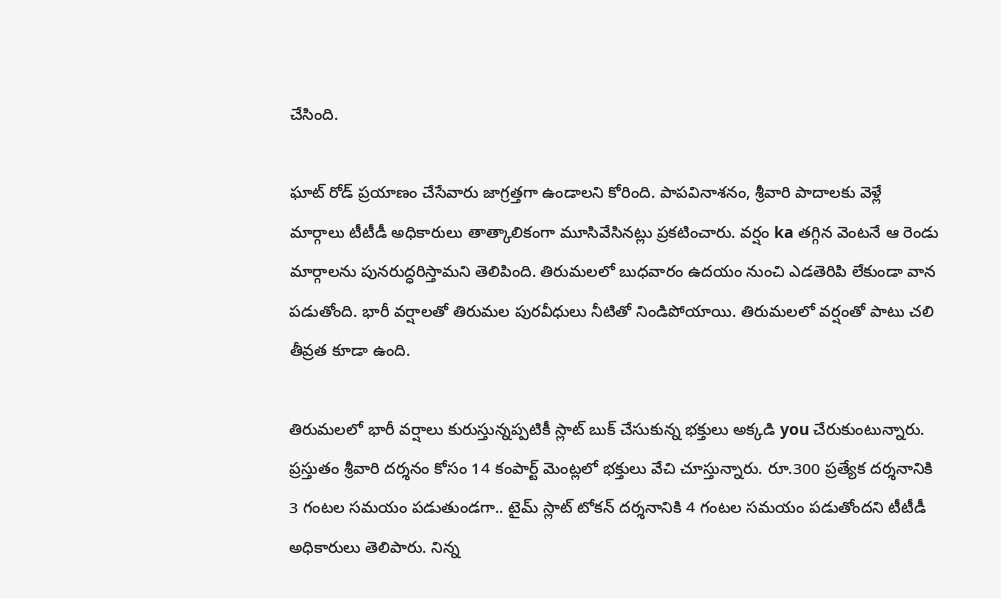చేసింది.

ఘాట్ రోడ్ ప్రయాణం చేసేవారు జాగ్రత్తగా ఉండాలని కోరింది. పాపవినాశనం, శ్రీవారి పాదాలకు వెళ్లే మార్గాలు టీటీడీ అధికారులు తాత్కాలికంగా మూసివేసినట్లు ప్రకటించారు. వర్షం ka తగ్గిన వెంటనే ఆ రెండు మార్గాలను పునరుద్ధరిస్తామని తెలిపింది. తిరుమలలో బుధవారం ఉదయం నుంచి ఎడతెరిపి లేకుండా వాన పడుతోంది. భారీ వర్షాలతో తిరుమల పురవీధులు నీటితో నిండిపోయాయి. తిరుమలలో వర్షంతో పాటు చలి తీవ్రత కూడా ఉంది.

తిరుమలలో భారీ వర్షాలు కురుస్తున్నప్పటికీ స్లాట్ బుక్ చేసుకున్న భక్తులు అక్కడి you చేరుకుంటున్నారు. ప్రస్తుతం శ్రీవారి దర్శనం కోసం 14 కంపార్ట్ మెంట్లలో భక్తులు వేచి చూస్తున్నారు. రూ.300 ప్రత్యేక దర్శనానికి 3 గంటల సమయం పడుతుండగా.. టైమ్ స్లాట్ టోకన్ దర్శనానికి 4 గంటల సమయం పడుతోందని టీటీడీ అధికారులు తెలిపారు. నిన్న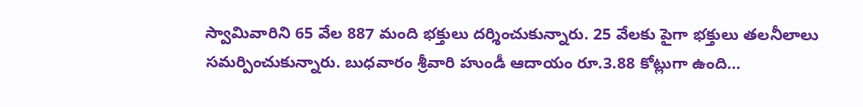స్వామివారిని 65 వేల 887 మంది భక్తులు దర్శించుకున్నారు. 25 వేలకు పైగా భక్తులు తలనీలాలు సమర్పించుకున్నారు. బుధవారం శ్రీవారి హుండీ ఆదాయం రూ.3.88 కోట్లుగా ఉంది…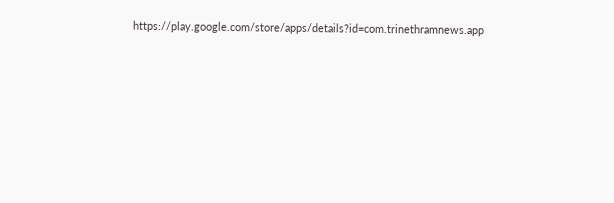https://play.google.com/store/apps/details?id=com.trinethramnews.app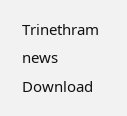Trinethram news
Download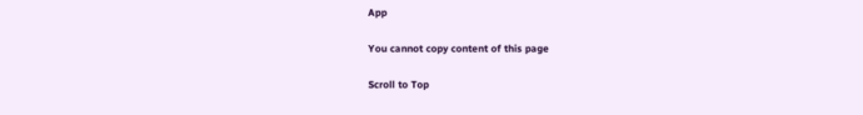App

You cannot copy content of this page

Scroll to Top